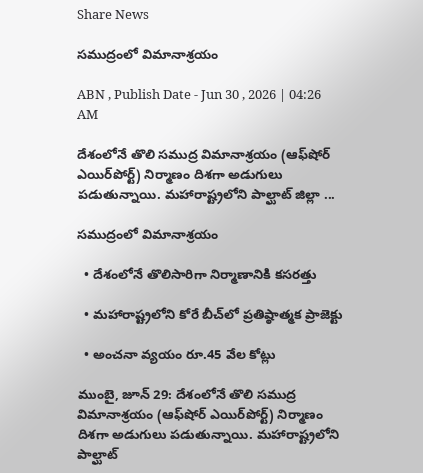Share News

సముద్రంలో విమానాశ్రయం

ABN , Publish Date - Jun 30 , 2026 | 04:26 AM

దేశంలోనే తొలి సముద్ర విమానాశ్రయం (ఆఫ్‌షోర్‌ ఎయిర్‌పోర్ట్‌) నిర్మాణం దిశగా అడుగులు పడుతున్నాయి. మహారాష్ట్రలోని పాల్ఘాట్‌ జిల్లా ...

సముద్రంలో విమానాశ్రయం

  • దేశంలోనే తొలిసారిగా నిర్మాణానికి కసరత్తు

  • మహారాష్ట్రలోని కోరే బీచ్‌లో ప్రతిష్ఠాత్మక ప్రాజెక్టు

  • అంచనా వ్యయం రూ.45 వేల కోట్లు

ముంబై, జూన్‌ 29: దేశంలోనే తొలి సముద్ర విమానాశ్రయం (ఆఫ్‌షోర్‌ ఎయిర్‌పోర్ట్‌) నిర్మాణం దిశగా అడుగులు పడుతున్నాయి. మహారాష్ట్రలోని పాల్ఘాట్‌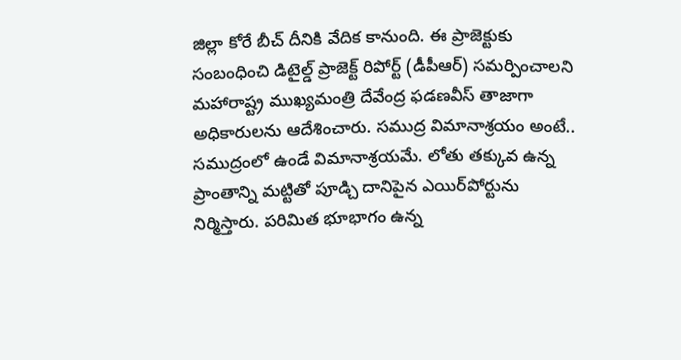జిల్లా కోరే బీచ్‌ దీనికి వేదిక కానుంది. ఈ ప్రాజెక్టుకు సంబంధించి డిటైల్డ్‌ ప్రాజెక్ట్‌ రిపోర్ట్‌ (డీపీఆర్‌) సమర్పించాలని మహారాష్ట్ర ముఖ్యమంత్రి దేవేంద్ర ఫడణవీస్‌ తాజాగా అధికారులను ఆదేశించారు. సముద్ర విమానాశ్రయం అంటే.. సముద్రంలో ఉండే విమానాశ్రయమే. లోతు తక్కువ ఉన్న ప్రాంతాన్ని మట్టితో పూడ్చి దానిపైన ఎయిర్‌పోర్టును నిర్మిస్తారు. పరిమిత భూభాగం ఉన్న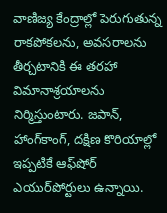వాణిజ్య కేంద్రాల్లో పెరుగుతున్న రాకపోకలను, అవసరాలను తీర్చటానికి ఈ తరహా విమానాశ్రయాలను నిర్మిస్తుంటారు. జపాన్‌, హాంగ్‌కాంగ్‌, దక్షిణ కొరియాల్లో ఇప్పటికే ఆఫ్‌షోర్‌ ఎయుర్‌పోర్టులు ఉన్నాయి.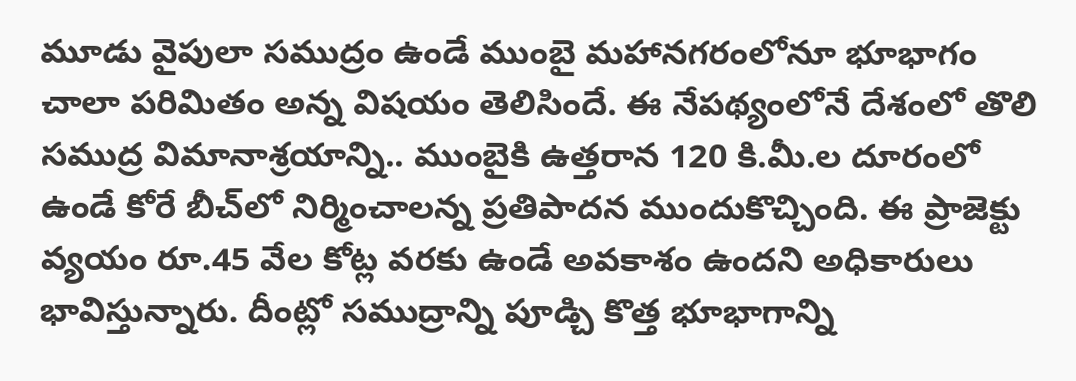మూడు వైపులా సముద్రం ఉండే ముంబై మహానగరంలోనూ భూభాగం చాలా పరిమితం అన్న విషయం తెలిసిందే. ఈ నేపథ్యంలోనే దేశంలో తొలి సముద్ర విమానాశ్రయాన్ని.. ముంబైకి ఉత్తరాన 120 కి.మీ.ల దూరంలో ఉండే కోరే బీచ్‌లో నిర్మించాలన్న ప్రతిపాదన ముందుకొచ్చింది. ఈ ప్రాజెక్టు వ్యయం రూ.45 వేల కోట్ల వరకు ఉండే అవకాశం ఉందని అధికారులు భావిస్తున్నారు. దీంట్లో సముద్రాన్ని పూడ్చి కొత్త భూభాగాన్ని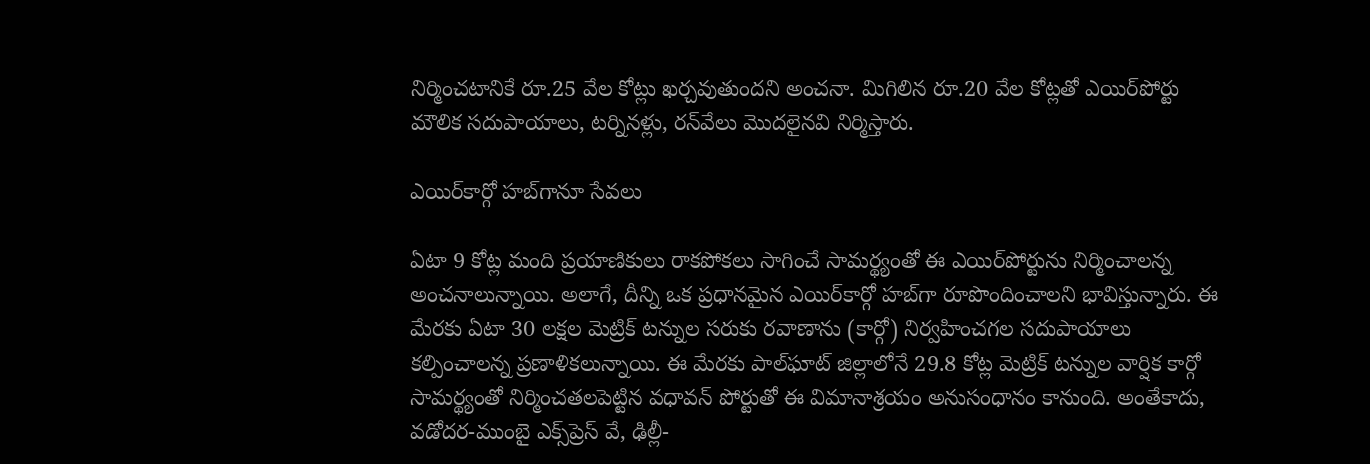నిర్మించటానికే రూ.25 వేల కోట్లు ఖర్చవుతుందని అంచనా. మిగిలిన రూ.20 వేల కోట్లతో ఎయిర్‌పోర్టు మౌలిక సదుపాయాలు, టర్నినళ్లు, రన్‌వేలు మొదలైనవి నిర్మిస్తారు.

ఎయిర్‌కార్గో హబ్‌గానూ సేవలు

ఏటా 9 కోట్ల మంది ప్రయాణికులు రాకపోకలు సాగించే సామర్థ్యంతో ఈ ఎయిర్‌పోర్టును నిర్మించాలన్న అంచనాలున్నాయి. అలాగే, దీన్ని ఒక ప్రధానమైన ఎయిర్‌కార్గో హబ్‌గా రూపొందించాలని భావిస్తున్నారు. ఈ మేరకు ఏటా 30 లక్షల మెట్రిక్‌ టన్నుల సరుకు రవాణాను (కార్గో) నిర్వహించగల సదుపాయాలు కల్పించాలన్న ప్రణాళికలున్నాయి. ఈ మేరకు పాల్‌ఘాట్‌ జిల్లాలోనే 29.8 కోట్ల మెట్రిక్‌ టన్నుల వార్షిక కార్గో సామర్థ్యంతో నిర్మించతలపెట్టిన వధావన్‌ పోర్టుతో ఈ విమానాశ్రయం అనుసంధానం కానుంది. అంతేకాదు, వడోదర-ముంబై ఎక్స్‌ప్రెస్‌ వే, ఢిల్లీ-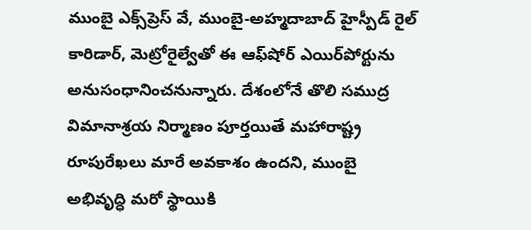ముంబై ఎక్స్‌ప్రెస్‌ వే, ముంబై-అహ్మదాబాద్‌ హైస్పీడ్‌ రైల్‌ కారిడార్‌, మెట్రోరైల్వేతో ఈ ఆఫ్‌షోర్‌ ఎయిర్‌పోర్టును అనుసంధానించనున్నారు. దేశంలోనే తొలి సముద్ర విమానాశ్రయ నిర్మాణం పూర్తయితే మహారాష్ట్ర రూపురేఖలు మారే అవకాశం ఉందని, ముంబై అభివృద్ధి మరో స్థాయికి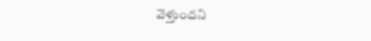వెళ్తుందని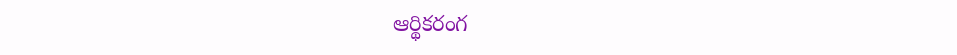ఆర్థికరంగ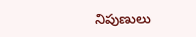నిపుణులు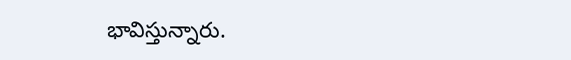భావిస్తున్నారు.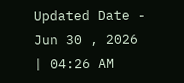Updated Date - Jun 30 , 2026 | 04:26 AM